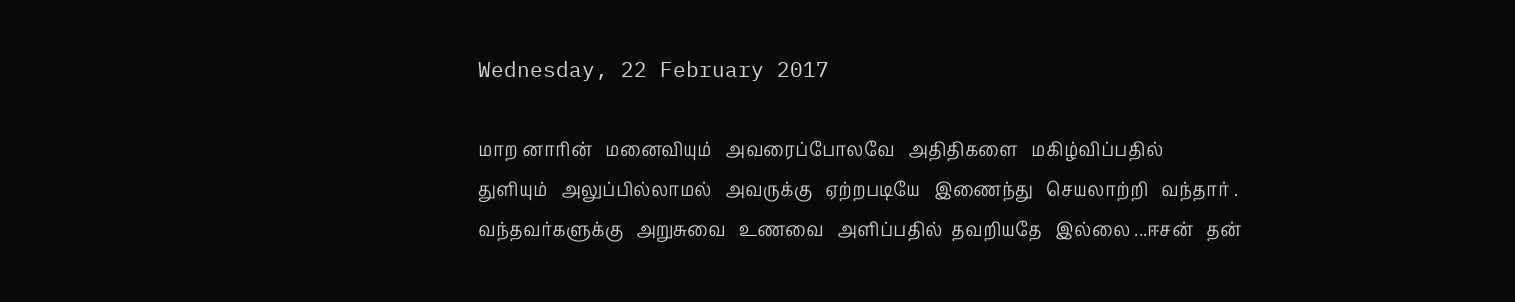Wednesday, 22 February 2017

மாற னாரின்   மனைவியும்   அவரைப்போலவே   அதிதிகளை   மகிழ்விப்பதில்   துளியும்   அலுப்பில்லாமல்   அவருக்கு   ஏற்றபடியே   இணைந்து   செயலாற்றி   வந்தார் . வந்தவர்களுக்கு   அறுசுவை   உணவை   அளிப்பதில்  தவறியதே   இல்லை ...ஈசன்   தன்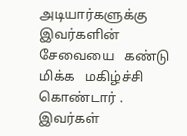அடியார்களுக்கு   இவர்களின்   சேவையை   கண்டு   மிக்க   மகிழ்ச்சி   கொண்டார் .  இவர்கள்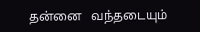தன்னை   வந்தடையும்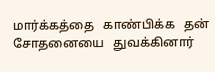மார்க்கத்தை   காண்பிக்க   தன்   சோதனையை   துவக்கினார்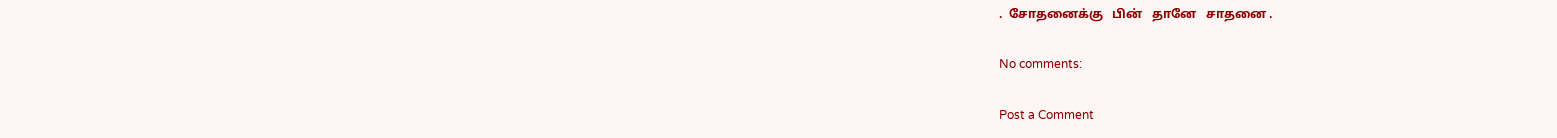.  சோதனைக்கு   பின்   தானே   சாதனை .

No comments:

Post a Comment